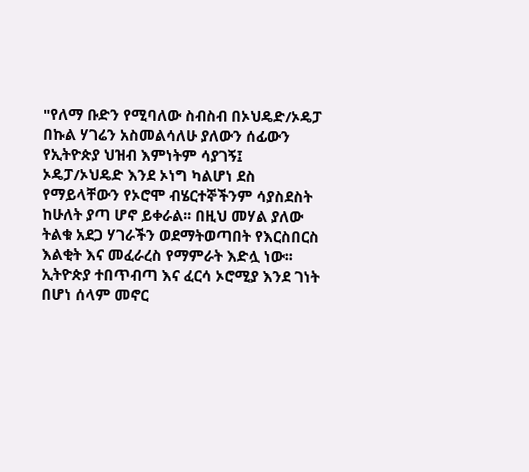"የለማ ቡድን የሚባለው ስብስብ በኦህዴድ/ኦዴፓ በኩል ሃገሬን አስመልሳለሁ ያለውን ሰፊውን የኢትዮጵያ ህዝብ እምነትም ሳያገኝ፤ ኦዴፓ/ኦህዴድ እንደ ኦነግ ካልሆነ ደስ የማይላቸውን የኦሮሞ ብሄርተኞችንም ሳያስደስት ከሁለት ያጣ ሆኖ ይቀራል፡፡ በዚህ መሃል ያለው ትልቁ አደጋ ሃገራችን ወደማትወጣበት የእርስበርስ እልቂት እና መፈራረስ የማምራት እድሏ ነው፡፡
ኢትዮጵያ ተበጥብጣ እና ፈርሳ ኦሮሚያ እንደ ገነት በሆነ ሰላም መኖር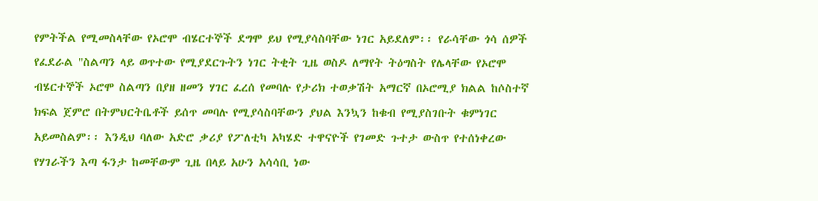የምትችል የሚመስላቸው የኦሮሞ ብሄርተኞች ደግሞ ይህ የሚያሳስባቸው ነገር አይደለም፡፡ የራሳቸው ጎሳ ሰዎች የፈደራል "ስልጣን ላይ ወጥተው የሚያደርጉትን ነገር ትቂት ጊዜ ወስዶ ለማየት ትዕግስት የሌላቸው የኦሮሞ ብሄርተኞች ኦሮሞ ስልጣን በያዘ ዘመን ሃገር ፈረሰ የመባሉ የታሪክ ተወቃሽት አማርኛ በኦሮሚያ ክልል ከሶስተኛ ክፍል ጀምሮ በትምህርትቤቶች ይሰጥ መባሉ የሚያሳስባቸውን ያህል እንኳን ከቁብ የሚያስገቡት ቁምነገር አይመስልም፡፡ እንዲህ ባለው አድሮ ቃሪያ የፖለቲካ አካሄድ ተዋናዮች የገመድ ጉተታ ውስጥ የተሰነቀረው የሃገራችን እጣ ፋንታ ከመቸውም ጊዜ በላይ አሁን አሳሳቢ ነው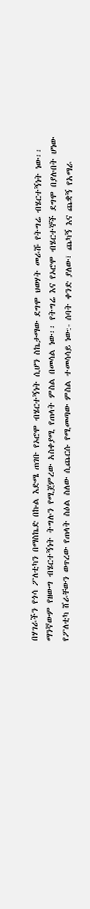በሃገራችን የጎሳ ፖለቲካን በማስኬድ በኩል እድሜ ጠገቡ የኦሮሞ ብሄርተኝነት ሲሆን ስኬታማው ደግሞ ህወሃት መራሹ የትግሬ ብሄርተኝነት ነው፡፡ማንኛውም የዘውግ ብሄርተኝነት ትግሉን የሚጀምረው አስቀያሚ የጠላት ምስል በመሳል ነው፡፡ የትግሬ እና የኦሮሞ ብሄርተኞች ደግሞ በያሉበት ሆነው የፖለቲካ ሸራቸውን ወጥረው የጠላት ስዕል ስለው ሲጨርሱ የሚመጣው ምስል ተመሳሳይ ነው:- ሰባት ቀንድ ያለው፣ ጨካኝ እና ጨቋኝ የአማራ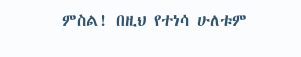ምስል! በዚህ የተነሳ ሁለቱም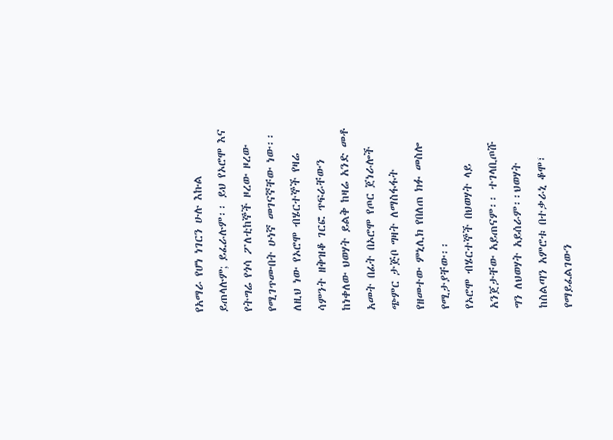የአማራ የሆነ ነገርን ሁሉ እኩል ይጠላሉም; ይፈራሉም፡፡ ይህ የኦሮሞ እና የትግሬ የጎሳ ፖለቲከኞች ዞረው ዞረው የሚገጥሙበት ሁነኛ መገናኛቸው ነው፡፡ ለዚህ ነው የኦሮሞ ብሄርተኞች የዛሬ ሳምንት ዘቅዝቆ ገርፎ ጥፍራቸውን ከነቀለው ህወሃት ይልቅ ከዛሬ አንድ መቶ አመት በፊት በኦሮሞ የጦር ጀነራሎች ጭምር ታጅቦ ግዛት ለማስፋፋት የዘመተው ምኒሊክ የበለጠ ክፉ መስሎ የሚታያቸው፡፡
የኦሮሞ ብሄርተኞች በህወሃት ላይ አንጀታቸው አይጠናም፡፡ ተገላቢጦሹ ግን ለህወሃት አይሰራም፡፡ህወሃት ከስልጣን አምሮቱ በተቃራኒ ቆሞ፣ የማይፈልገውን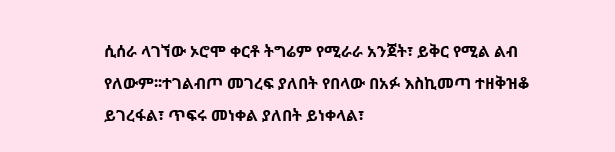ሲሰራ ላገኘው ኦሮሞ ቀርቶ ትግሬም የሚራራ አንጀት፣ ይቅር የሚል ልብ የለውም፡፡ተገልብጦ መገረፍ ያለበት የበላው በአፉ እስኪመጣ ተዘቅዝቆ ይገረፋል፣ ጥፍሩ መነቀል ያለበት ይነቀላል፣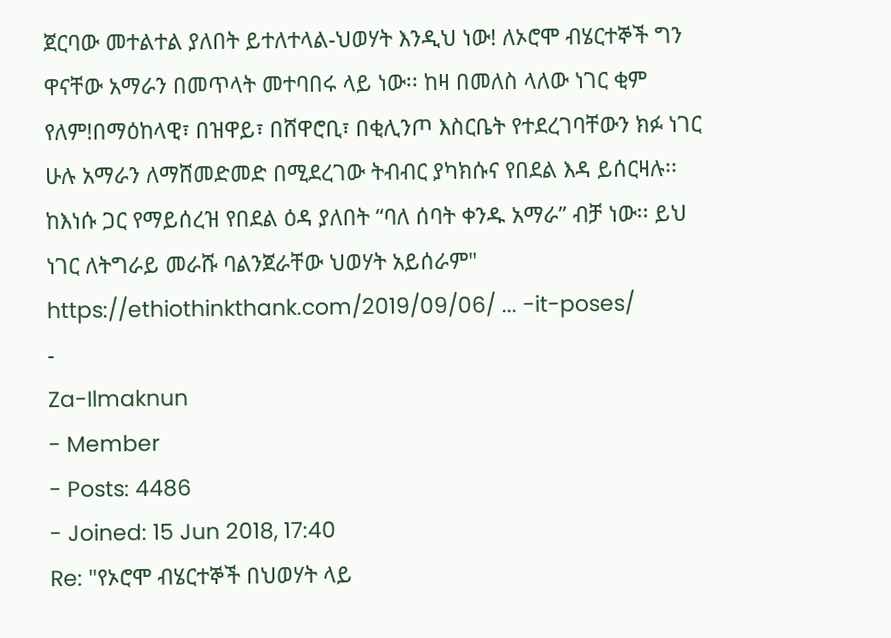ጀርባው መተልተል ያለበት ይተለተላል-ህወሃት እንዲህ ነው! ለኦሮሞ ብሄርተኞች ግን ዋናቸው አማራን በመጥላት መተባበሩ ላይ ነው፡፡ ከዛ በመለስ ላለው ነገር ቂም የለም!በማዕከላዊ፣ በዝዋይ፣ በሸዋሮቢ፣ በቂሊንጦ እስርቤት የተደረገባቸውን ክፉ ነገር ሁሉ አማራን ለማሸመድመድ በሚደረገው ትብብር ያካክሱና የበደል እዳ ይሰርዛሉ፡፡ ከእነሱ ጋር የማይሰረዝ የበደል ዕዳ ያለበት “ባለ ሰባት ቀንዱ አማራ” ብቻ ነው፡፡ ይህ ነገር ለትግራይ መራሹ ባልንጀራቸው ህወሃት አይሰራም"
https://ethiothinkthank.com/2019/09/06/ ... -it-poses/
-
Za-Ilmaknun
- Member
- Posts: 4486
- Joined: 15 Jun 2018, 17:40
Re: "የኦሮሞ ብሄርተኞች በህወሃት ላይ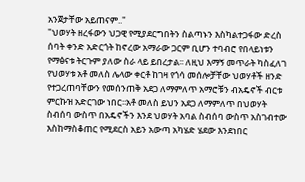አንጀታቸው አይጠናም.."
"ህወሃት ዘረፋውን ህጋዊ የሚያደርግበትን ስልጣኑን እስካልተጋፋው ድረስ ሰባት ቀንድ አድርጎት ከኖረው አማራው ጋርም ቢሆን ተባብሮ የበላይነቱን የማፅናቱ ትርጉም ያለው ስራ ላይ ይበረታል፡፡ ለዚህ እማኝ መጥራት ካስፈለገ የህወሃቱ አቶ መለስ ሌላው ቀርቶ ከገዛ የጎሳ መሰሎቻቸው ህወሃቶች ዘንድ የተጋረጠባቸውን የመሰንጠቅ አደጋ ለማምለጥ አማሮቹን ብአዴኖች ብርቱ ምርኩዝ አድርገው ነበር፡፡አቶ መለስ ይህን አደጋ ለማምለጥ በህወሃት ስብሰባ ውስጥ በአዴኖችን እንደ ህወሃት አባል ስብሰባ ውስጥ አስገብተው እስከማስቆጠር የሚደርስ አይን አውጣ አካሄድ ሄደው እንደነበር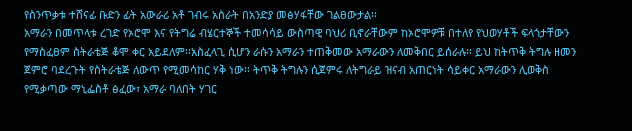የስንጥቃቱ ተሸናፊ ቡድን ፊት አውራሪ አቶ ገብሩ አስራት በአንድያ መፅሃፋቸው ገልፀውታል፡፡
አማራን በመጥላቱ ረገድ የኦሮሞ እና የትግሬ ብሄርተኞች ተመሳሳይ ውስጣዊ ባህሪ ቢኖራቸውም ከኦሮሞዎቹ በተለየ የህወሃቶች ፍላጎታቸውን የማስፈፀም ስትራቴጅ ቆሞ ቀር አይደለም፡፡አስፈላጊ ሲሆን ራሱን አማራን ተጠቅመው አማራውን ለመቅበር ይሰራሉ፡፡ ይህ ከትጥቅ ትግሉ ዘመን ጀምሮ ባደረጉት የስትራቴጅ ለውጥ የሚመሳከር ሃቅ ነው፡፡ ትጥቅ ትግሉን ሲጀምሩ ለትግራይ ዝናብ አጠርነት ሳይቀር አማራውን ሊወቅስ የሚቃጣው ማኒፌስቶ ፅፈው፣ አማራ ባለበት ሃገር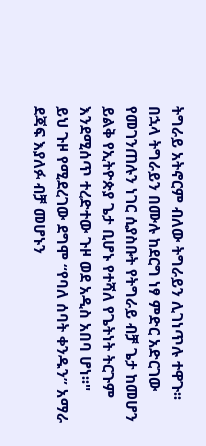ትግራይ አትኖርም ብለው ትግራይን ሊገነጥሉ ተዋጉ፡፡ በኋላ ትግራይን በሙሉ ከደርግ ነፃ ምድር አድርገው የመገንጠሉን ነገር ሲያስቡት የትግራይ ብቻ ጌታ ከመሆን ይልቅ የኢትዮጵያ ጌታ ቢሆኑ የተሻለ የጌትነት ትርጉም እንደሚሰጥ ተረድተው ጉዞ ወደ አዲስ አበባ ሆነ፡፡"
ይህ ጉዞ የሚደረገው ደግሞ “የባለ ሰባት ቀንዱን” አማራ ደጃፍ እያለፉ ብቻ መሆኑን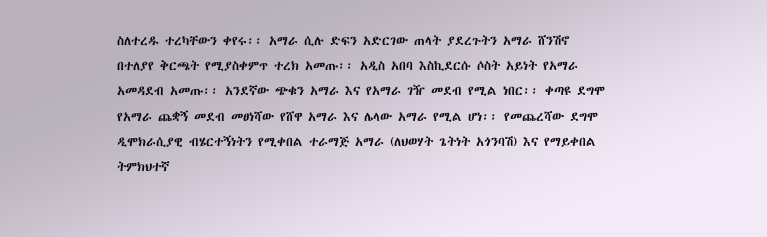ስለተረዱ ተረካቸውን ቀየሩ፡፡ አማራ ሲሉ ድፍን አድርገው ጠላት ያደረጉትን አማራ ሸንሽኖ በተለያየ ቅርጫት የሚያስቀምጥ ተረክ አመጡ፡፡ አዲስ አበባ እስኪደርሱ ሶስት አይነት የአማራ አመዳደብ አመጡ፡፡ አንደኛው ጭቁን አማራ እና የአማራ ገዥ መደብ የሚል ነበር፡፡ ቀጣዩ ደግሞ የአማራ ጨቋኝ መደብ መፀነሻው የሸዋ አማራ እና ሌላው አማራ የሚል ሆነ፡፡ የመጨረሻው ደግሞ ዲሞክራሲያዊ ብሄርተኝነትን የሚቀበል ተራማጅ አማራ (ለህወሃት ጌትነት አጎንባሽ) እና የማይቀበል ትምክህተኛ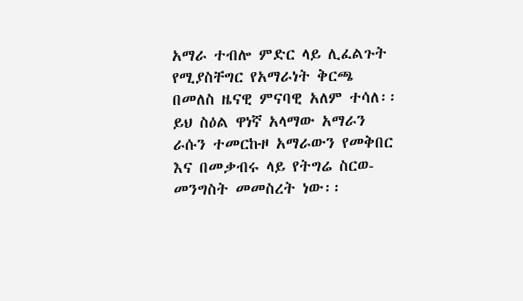አማራ ተብሎ ምድር ላይ ሊፈልጉት የሚያስቸግር የአማራነት ቅርጫ በመለስ ዜናዊ ምናባዊ አለም ተሳለ፡፡ ይህ ስዕል ዋነኛ አላማው አማራን ራሱን ተመርኩዞ አማራውን የመቅበር እና በመቃብሩ ላይ የትግሬ ስርወ-መንግስት መመስረት ነው፡፡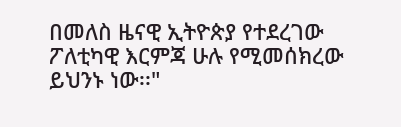በመለስ ዜናዊ ኢትዮጵያ የተደረገው ፖለቲካዊ እርምጃ ሁሉ የሚመሰክረው ይህንኑ ነው፡፡"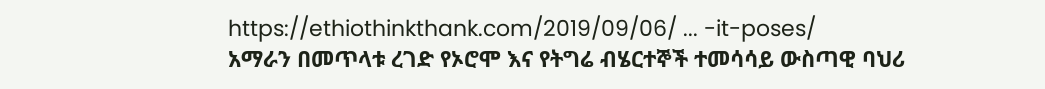https://ethiothinkthank.com/2019/09/06/ ... -it-poses/
አማራን በመጥላቱ ረገድ የኦሮሞ እና የትግሬ ብሄርተኞች ተመሳሳይ ውስጣዊ ባህሪ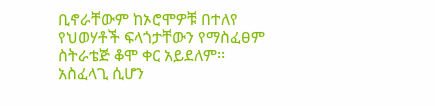ቢኖራቸውም ከኦሮሞዎቹ በተለየ የህወሃቶች ፍላጎታቸውን የማስፈፀም ስትራቴጅ ቆሞ ቀር አይደለም፡፡አስፈላጊ ሲሆን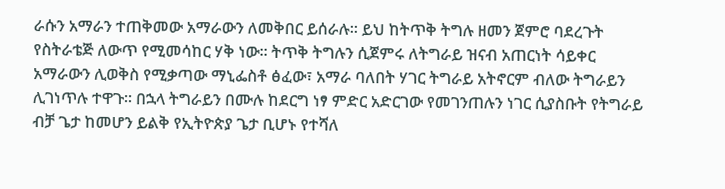ራሱን አማራን ተጠቅመው አማራውን ለመቅበር ይሰራሉ፡፡ ይህ ከትጥቅ ትግሉ ዘመን ጀምሮ ባደረጉት የስትራቴጅ ለውጥ የሚመሳከር ሃቅ ነው፡፡ ትጥቅ ትግሉን ሲጀምሩ ለትግራይ ዝናብ አጠርነት ሳይቀር አማራውን ሊወቅስ የሚቃጣው ማኒፌስቶ ፅፈው፣ አማራ ባለበት ሃገር ትግራይ አትኖርም ብለው ትግራይን ሊገነጥሉ ተዋጉ፡፡ በኋላ ትግራይን በሙሉ ከደርግ ነፃ ምድር አድርገው የመገንጠሉን ነገር ሲያስቡት የትግራይ ብቻ ጌታ ከመሆን ይልቅ የኢትዮጵያ ጌታ ቢሆኑ የተሻለ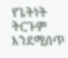የጌትነት ትርጉም እንደሚሰጥ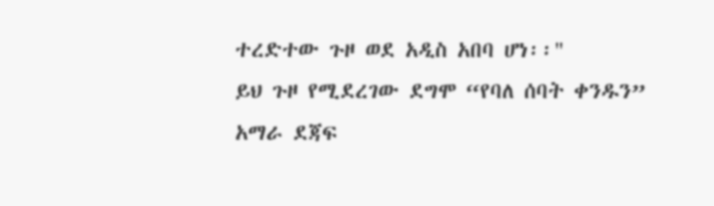ተረድተው ጉዞ ወደ አዲስ አበባ ሆነ፡፡"
ይህ ጉዞ የሚደረገው ደግሞ “የባለ ሰባት ቀንዱን” አማራ ደጃፍ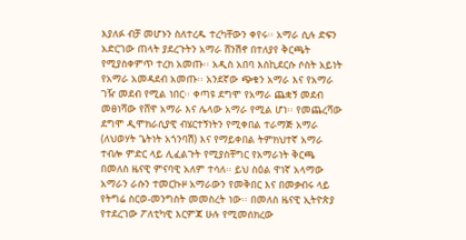እያለፉ ብቻ መሆኑን ስለተረዱ ተረካቸውን ቀየሩ፡፡ አማራ ሲሉ ድፍን አድርገው ጠላት ያደረጉትን አማራ ሸንሽኖ በተለያየ ቅርጫት የሚያስቀምጥ ተረክ አመጡ፡፡ አዲስ አበባ እስኪደርሱ ሶስት አይነት የአማራ አመዳደብ አመጡ፡፡ አንደኛው ጭቁን አማራ እና የአማራ ገዥ መደብ የሚል ነበር፡፡ ቀጣዩ ደግሞ የአማራ ጨቋኝ መደብ መፀነሻው የሸዋ አማራ እና ሌላው አማራ የሚል ሆነ፡፡ የመጨረሻው ደግሞ ዲሞክራሲያዊ ብሄርተኝነትን የሚቀበል ተራማጅ አማራ (ለህወሃት ጌትነት አጎንባሽ) እና የማይቀበል ትምክህተኛ አማራ ተብሎ ምድር ላይ ሊፈልጉት የሚያስቸግር የአማራነት ቅርጫ በመለስ ዜናዊ ምናባዊ አለም ተሳለ፡፡ ይህ ስዕል ዋነኛ አላማው አማራን ራሱን ተመርኩዞ አማራውን የመቅበር እና በመቃብሩ ላይ የትግሬ ስርወ-መንግስት መመስረት ነው፡፡ በመለስ ዜናዊ ኢትዮጵያ የተደረገው ፖለቲካዊ እርምጃ ሁሉ የሚመሰክረው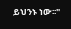ይህንኑ ነው፡፡"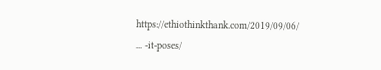https://ethiothinkthank.com/2019/09/06/ ... -it-poses/